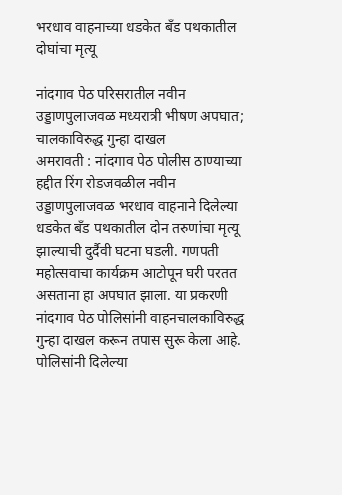भरधाव वाहनाच्या धडकेत बँड पथकातील दोघांचा मृत्यू

नांदगाव पेठ परिसरातील नवीन उड्डाणपुलाजवळ मध्यरात्री भीषण अपघात; चालकाविरुद्ध गुन्हा दाखल
अमरावती : नांदगाव पेठ पोलीस ठाण्याच्या हद्दीत रिंग रोडजवळील नवीन उड्डाणपुलाजवळ भरधाव वाहनाने दिलेल्या धडकेत बँड पथकातील दोन तरुणांचा मृत्यू झाल्याची दुर्दैवी घटना घडली. गणपती महोत्सवाचा कार्यक्रम आटोपून घरी परतत असताना हा अपघात झाला. या प्रकरणी नांदगाव पेठ पोलिसांनी वाहनचालकाविरुद्ध गुन्हा दाखल करून तपास सुरू केला आहे.
पोलिसांनी दिलेल्या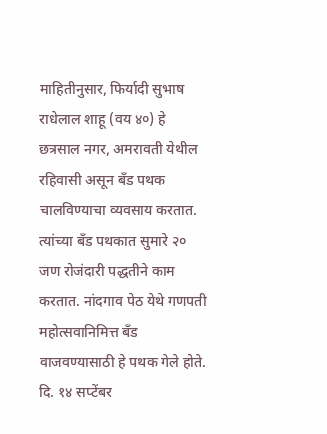माहितीनुसार, फिर्यादी सुभाष राधेलाल शाहू (वय ४०) हे छत्रसाल नगर, अमरावती येथील रहिवासी असून बँड पथक चालविण्याचा व्यवसाय करतात. त्यांच्या बँड पथकात सुमारे २० जण रोजंदारी पद्धतीने काम करतात. नांदगाव पेठ येथे गणपती महोत्सवानिमित्त बँड वाजवण्यासाठी हे पथक गेले होते.
दि. १४ सप्टेंबर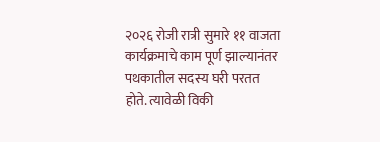२०२६ रोजी रात्री सुमारे ११ वाजता कार्यक्रमाचे काम पूर्ण झाल्यानंतर पथकातील सदस्य घरी परतत होते. त्यावेळी विकी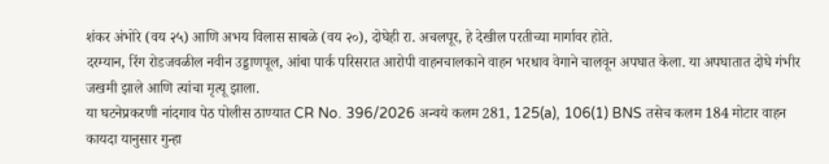शंकर अंभोरे (वय २५) आणि अभय विलास साबळे (वय २०), दोघेही रा. अचलपूर, हे देखील परतीच्या मार्गावर होते.
दरम्यान, रिंग रोडजवळील नवीन उड्डाणपूल, आंबा पार्क परिसरात आरोपी वाहनचालकाने वाहन भरधाव वेगाने चालवून अपघात केला. या अपघातात दोघे गंभीर जखमी झाले आणि त्यांचा मृत्यू झाला.
या घटनेप्रकरणी नांदगाव पेठ पोलीस ठाण्यात CR No. 396/2026 अन्वये कलम 281, 125(a), 106(1) BNS तसेच कलम 184 मोटार वाहन कायदा यानुसार गुन्हा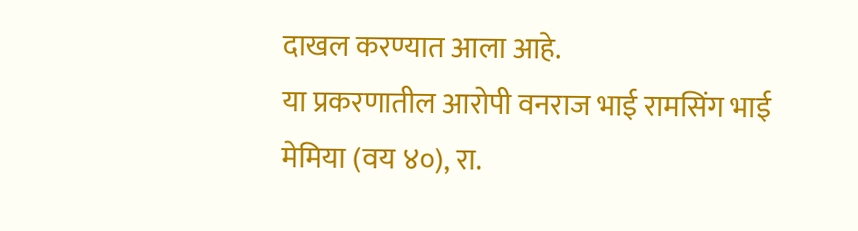दाखल करण्यात आला आहे.
या प्रकरणातील आरोपी वनराज भाई रामसिंग भाई मेमिया (वय ४०), रा.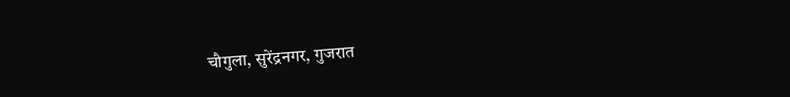चौगुला, सुरेंद्रनगर, गुजरात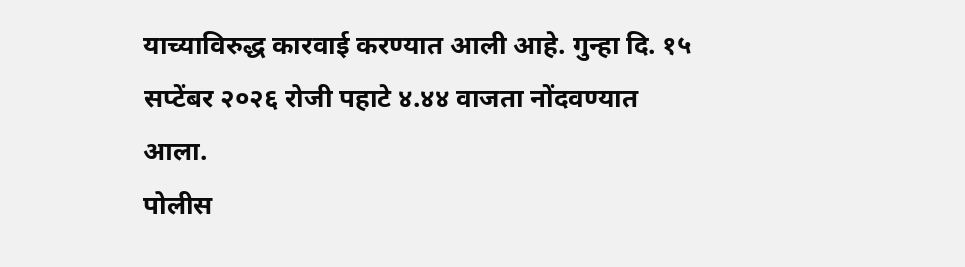याच्याविरुद्ध कारवाई करण्यात आली आहे. गुन्हा दि. १५ सप्टेंबर २०२६ रोजी पहाटे ४.४४ वाजता नोंदवण्यात आला.
पोलीस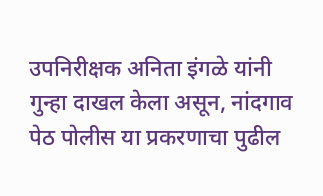उपनिरीक्षक अनिता इंगळे यांनी गुन्हा दाखल केला असून, नांदगाव पेठ पोलीस या प्रकरणाचा पुढील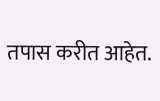तपास करीत आहेत.